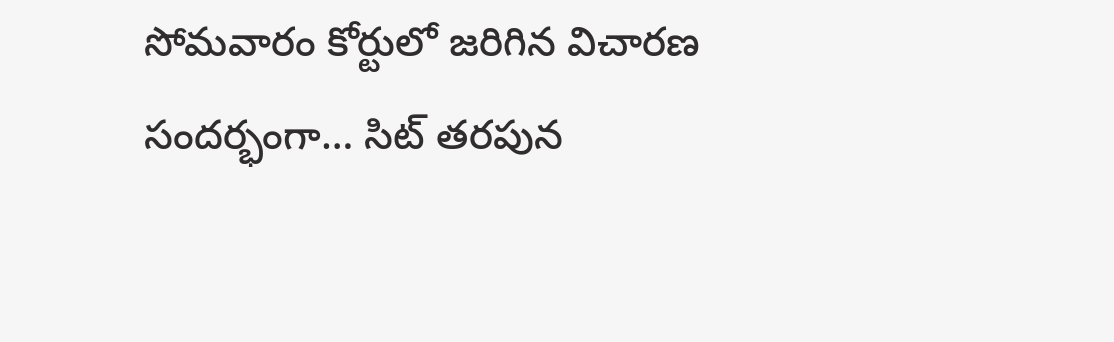సోమవారం కోర్టులో జరిగిన విచారణ సందర్భంగా… సిట్ తరపున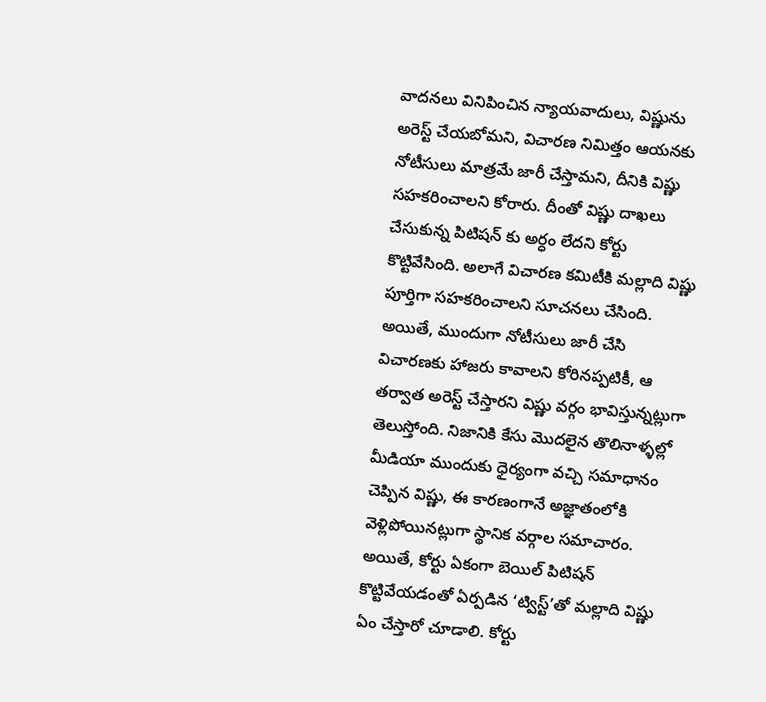వాదనలు వినిపించిన న్యాయవాదులు, విష్ణును అరెస్ట్ చేయబోమని, విచారణ నిమిత్తం ఆయనకు నోటీసులు మాత్రమే జారీ చేస్తామని, దీనికి విష్ణు సహకరించాలని కోరారు. దీంతో విష్ణు దాఖలు చేసుకున్న పిటిషన్ కు అర్ధం లేదని కోర్టు కొట్టివేసింది. అలాగే విచారణ కమిటీకి మల్లాది విష్ణు పూర్తిగా సహకరించాలని సూచనలు చేసింది.
అయితే, ముందుగా నోటీసులు జారీ చేసి విచారణకు హాజరు కావాలని కోరినప్పటికీ, ఆ తర్వాత అరెస్ట్ చేస్తారని విష్ణు వర్గం భావిస్తున్నట్లుగా తెలుస్తోంది. నిజానికి కేసు మొదలైన తొలినాళ్ళల్లో మీడియా ముందుకు ధైర్యంగా వచ్చి సమాధానం చెప్పిన విష్ణు, ఈ కారణంగానే అజ్ఞాతంలోకి వెళ్లిపోయినట్లుగా స్థానిక వర్గాల సమాచారం. అయితే, కోర్టు ఏకంగా బెయిల్ పిటిషన్ కొట్టివేయడంతో ఏర్పడిన ‘ట్విస్ట్’తో మల్లాది విష్ణు ఏం చేస్తారో చూడాలి. కోర్టు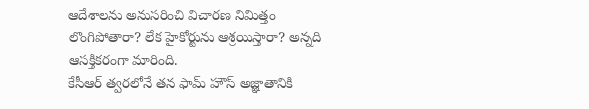ఆదేశాలను అనుసరించి విచారణ నిమిత్తం లొంగిపోతారా? లేక హైకోర్టును ఆశ్రయిస్తారా? అన్నది ఆసక్తికరంగా మారింది.
కేసీఆర్ త్వరలోనే తన ఫామ్ హౌస్ అజ్ఞాతానికి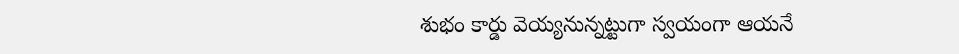శుభం కార్డు వెయ్యనున్నట్టుగా స్వయంగా ఆయనే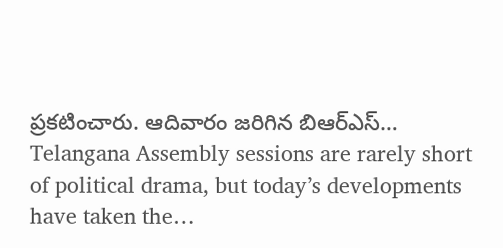ప్రకటించారు. ఆదివారం జరిగిన బిఆర్ఎస్…
Telangana Assembly sessions are rarely short of political drama, but today’s developments have taken the…